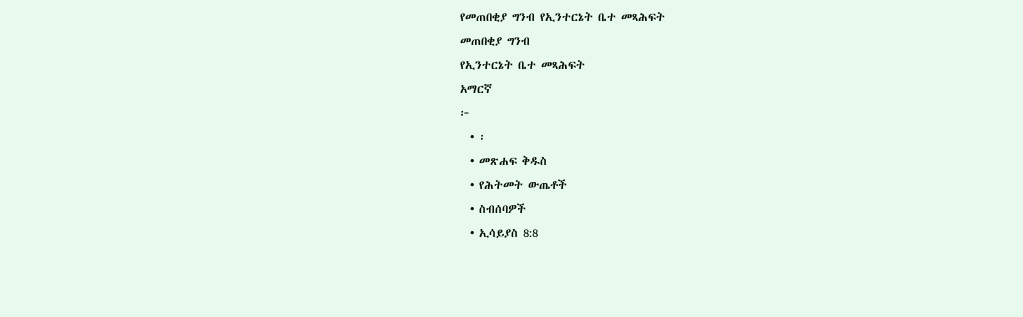የመጠበቂያ ግንብ የኢንተርኔት ቤተ መጻሕፍት
መጠበቂያ ግንብ
የኢንተርኔት ቤተ መጻሕፍት
አማርኛ
፦
  • ፡
  • መጽሐፍ ቅዱስ
  • የሕትመት ውጤቶች
  • ስብሰባዎች
  • ኢሳይያስ 8:8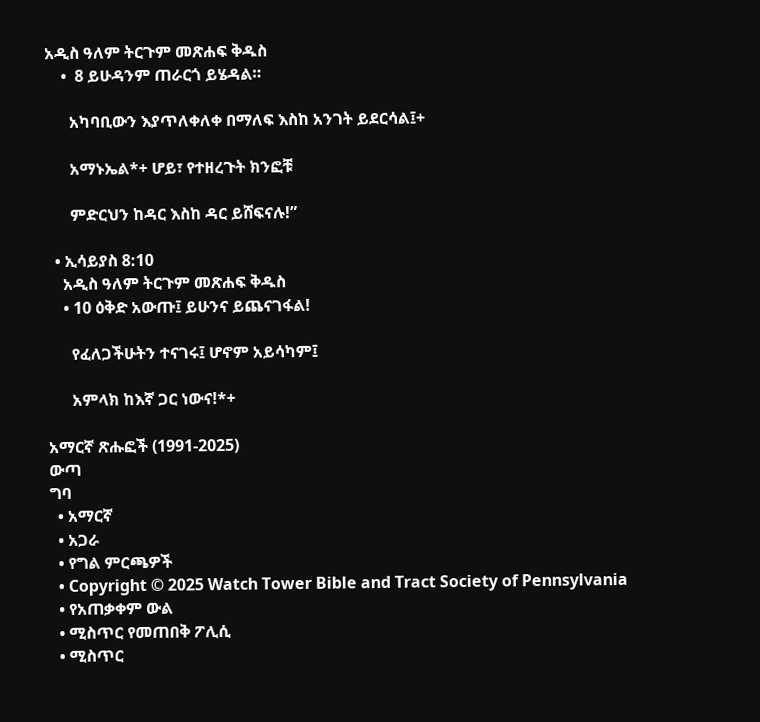አዲስ ዓለም ትርጉም መጽሐፍ ቅዱስ
    •  8 ይሁዳንም ጠራርጎ ይሄዳል።

      አካባቢውን እያጥለቀለቀ በማለፍ እስከ አንገት ይደርሳል፤+

      አማኑኤል*+ ሆይ፣ የተዘረጉት ክንፎቹ

      ምድርህን ከዳር እስከ ዳር ይሸፍናሉ!”

  • ኢሳይያስ 8:10
    አዲስ ዓለም ትርጉም መጽሐፍ ቅዱስ
    • 10 ዕቅድ አውጡ፤ ይሁንና ይጨናገፋል!

      የፈለጋችሁትን ተናገሩ፤ ሆኖም አይሳካም፤

      አምላክ ከእኛ ጋር ነውና!*+

አማርኛ ጽሑፎች (1991-2025)
ውጣ
ግባ
  • አማርኛ
  • አጋራ
  • የግል ምርጫዎች
  • Copyright © 2025 Watch Tower Bible and Tract Society of Pennsylvania
  • የአጠቃቀም ውል
  • ሚስጥር የመጠበቅ ፖሊሲ
  • ሚስጥር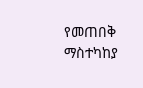የመጠበቅ ማስተካከያ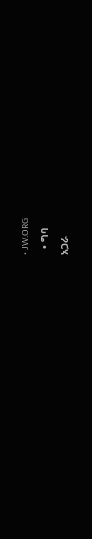• JW.ORG
  • ግባ
አጋራ